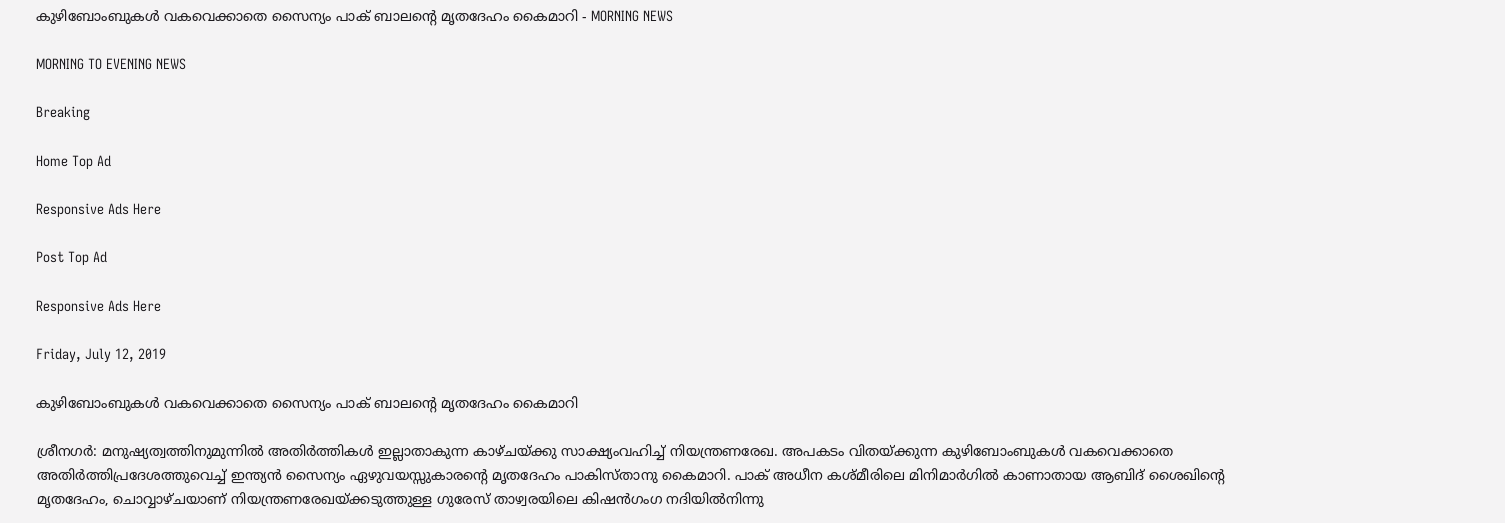കുഴിബോംബുകൾ വകവെക്കാതെ സൈന്യം പാക് ബാലന്റെ മൃതദേഹം കൈമാറി - MORNING NEWS

MORNING TO EVENING NEWS

Breaking

Home Top Ad

Responsive Ads Here

Post Top Ad

Responsive Ads Here

Friday, July 12, 2019

കുഴിബോംബുകൾ വകവെക്കാതെ സൈന്യം പാക് ബാലന്റെ മൃതദേഹം കൈമാറി

ശ്രീനഗർ: മനുഷ്യത്വത്തിനുമുന്നിൽ അതിർത്തികൾ ഇല്ലാതാകുന്ന കാഴ്ചയ്ക്കു സാക്ഷ്യംവഹിച്ച് നിയന്ത്രണരേഖ. അപകടം വിതയ്ക്കുന്ന കുഴിബോംബുകൾ വകവെക്കാതെ അതിർത്തിപ്രദേശത്തുവെച്ച് ഇന്ത്യൻ സൈന്യം ഏഴുവയസ്സുകാരന്റെ മൃതദേഹം പാകിസ്താനു കൈമാറി. പാക് അധീന കശ്മീരിലെ മിനിമാർഗിൽ കാണാതായ ആബിദ് ശൈഖിന്റെ മൃതദേഹം, ചൊവ്വാഴ്ചയാണ് നിയന്ത്രണരേഖയ്ക്കടുത്തുള്ള ഗുരേസ് താഴ്വരയിലെ കിഷൻഗംഗ നദിയിൽനിന്നു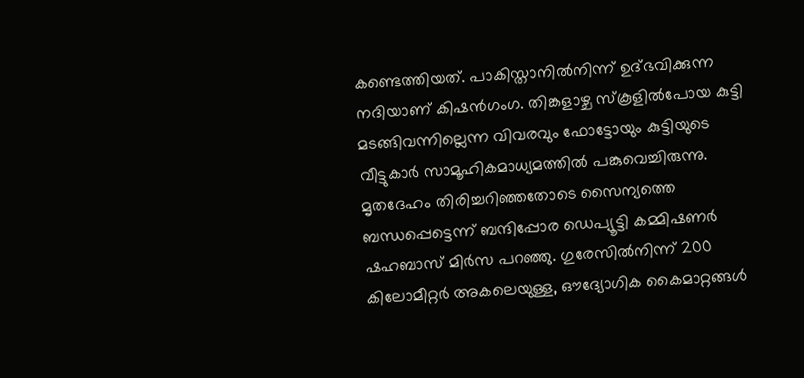കണ്ടെത്തിയത്. പാകിസ്താനിൽനിന്ന് ഉദ്ഭവിക്കുന്ന നദിയാണ് കിഷൻഗംഗ. തിങ്കളാഴ്ച സ്കൂളിൽപോയ കുട്ടി മടങ്ങിവന്നില്ലെന്ന വിവരവും ഫോട്ടോയും കുട്ടിയുടെ വീട്ടുകാർ സാമൂഹികമാധ്യമത്തിൽ പങ്കുവെച്ചിരുന്നു. മൃതദേഹം തിരിച്ചറിഞ്ഞതോടെ സൈന്യത്തെ ബന്ധപ്പെട്ടെന്ന് ബന്ദിപ്പോര ഡെപ്യൂട്ടി കമ്മിഷണർ ഷഹബാസ് മിർസ പറഞ്ഞു. ഗുരേസിൽനിന്ന് 200 കിലോമീറ്റർ അകലെയുള്ള, ഔദ്യോഗിക കൈമാറ്റങ്ങൾ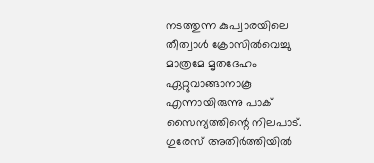നടത്തുന്ന കുപ്വാരയിലെ തീത്വാൾ ക്രോസിൽവെച്ചു മാത്രമേ മൃതദേഹം ഏറ്റുവാങ്ങാനാകൂ എന്നായിരുന്നു പാക് സൈന്യത്തിന്റെ നിലപാട്. ഗുരേസ് അതിർത്തിയിൽ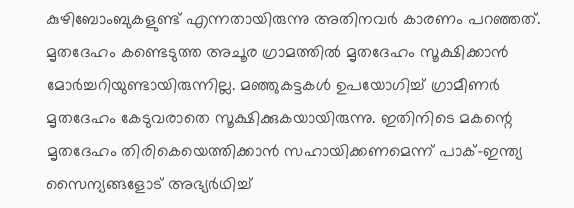കുഴിബോംബുകളുണ്ട് എന്നതായിരുന്നു അതിനവർ കാരണം പറഞ്ഞത്. മൃതദേഹം കണ്ടെടുത്ത അചൂര ഗ്രാമത്തിൽ മൃതദേഹം സൂക്ഷിക്കാൻ മോർച്ചറിയുണ്ടായിരുന്നില്ല. മഞ്ഞുകട്ടകൾ ഉപയോഗിച്ച് ഗ്രാമീണർ മൃതദേഹം കേടുവരാതെ സൂക്ഷിക്കുകയായിരുന്നു. ഇതിനിടെ മകന്റെ മൃതദേഹം തിരികെയെത്തിക്കാൻ സഹായിക്കണമെന്ന് പാക്-ഇന്ത്യ സൈന്യങ്ങളോട് അഭ്യർഥിച്ച്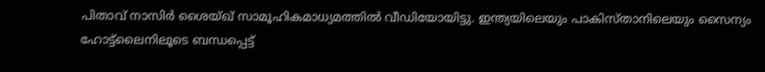പിതാവ് നാസിർ ശൈയ്ഖ് സാമൂഹികമാധ്യമത്തിൽ വീഡിയോയിട്ടു. ഇന്ത്യയിലെയും പാകിസ്താനിലെയും സൈന്യം ഹോട്ട്ലൈനിലൂടെ ബന്ധപ്പെട്ട്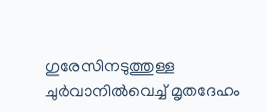ഗുരേസിനടുത്തുള്ള ചുർവാനിൽവെച്ച് മൃതദേഹം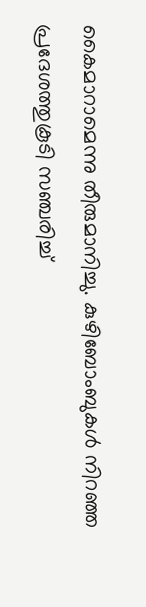കൈമാറാമെന്നു തീരുമാനിച്ചു. കുഴിബോംബുകൾ നിറഞ്ഞ പ്രദേശത്തുകൂടി സഞ്ചരിച്ച്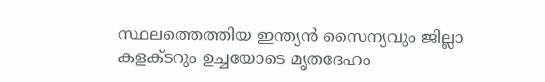സ്ഥലത്തെത്തിയ ഇന്ത്യൻ സൈന്യവും ജില്ലാ കളക്ടറും ഉച്ചയോടെ മൃതദേഹം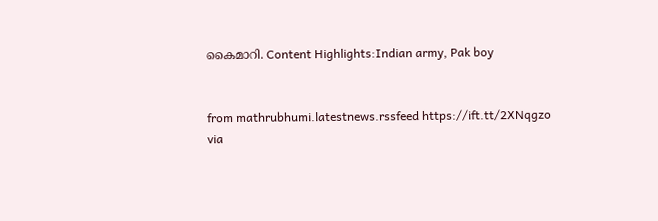കൈമാറി. Content Highlights:Indian army, Pak boy


from mathrubhumi.latestnews.rssfeed https://ift.tt/2XNqgzo
via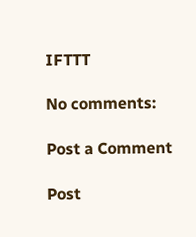IFTTT

No comments:

Post a Comment

Post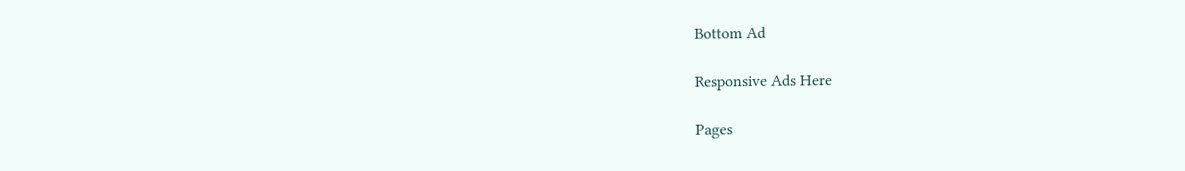Bottom Ad

Responsive Ads Here

Pages